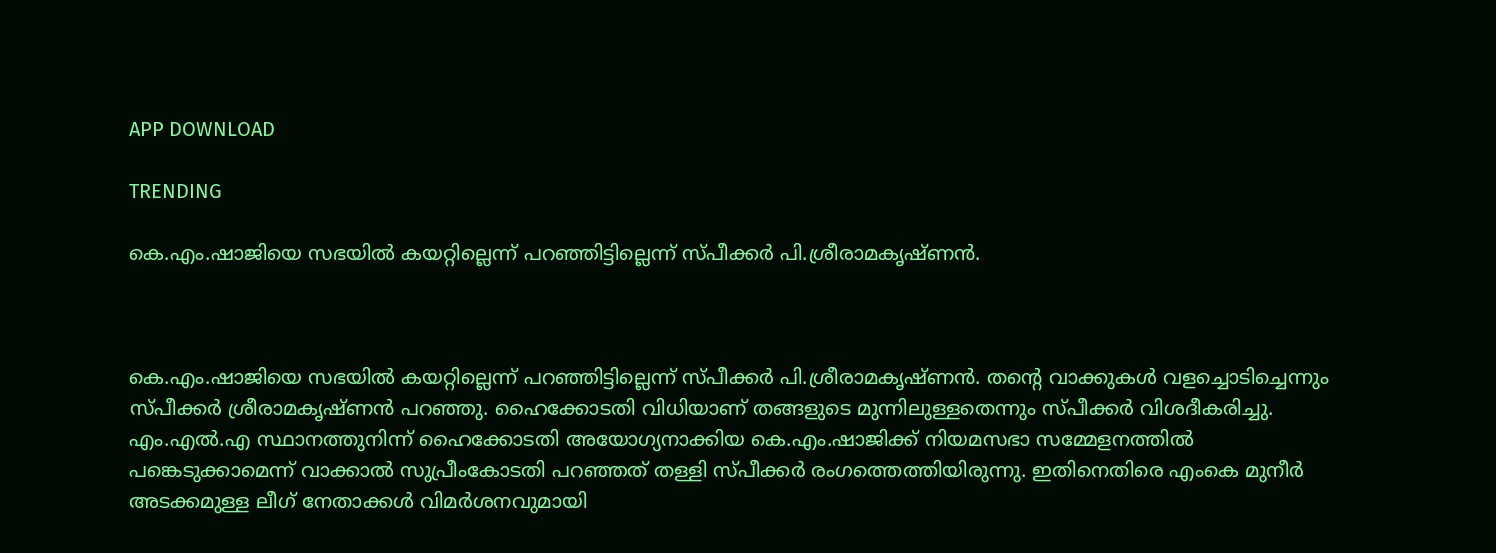APP DOWNLOAD

TRENDING

കെ.എം.ഷാജിയെ സഭയില്‍ കയറ്റില്ലെന്ന് പറഞ്ഞിട്ടില്ലെന്ന് സ്പീക്കര്‍ പി.ശ്രീരാമകൃഷ്ണന്‍.



കെ.എം.ഷാജിയെ സഭയില്‍ കയറ്റില്ലെന്ന് പറഞ്ഞിട്ടില്ലെന്ന് സ്പീക്കര്‍ പി.ശ്രീരാമകൃഷ്ണന്‍. തന്റെ വാക്കുകള്‍ വളച്ചൊടിച്ചെന്നും സ്പീക്കര്‍ ശ്രീരാമകൃഷ്ണന്‍ പറഞ്ഞു. ഹൈക്കോടതി വിധിയാണ് തങ്ങളുടെ മുന്നിലുള്ളതെന്നും സ്പീക്കര്‍ വിശദീകരിച്ചു. എം.എൽ.എ സ്ഥാനത്തുനിന്ന് ഹൈക്കോടതി അയോഗ്യനാക്കിയ കെ.എം.ഷാജിക്ക് നിയമസഭാ സമ്മേളനത്തിൽ പങ്കെടുക്കാമെന്ന് വാക്കാല്‍ സുപ്രീംകോടതി പറഞ്ഞത് തള്ളി സ്പീക്കര്‍ രംഗത്തെത്തിയിരുന്നു. ഇതിനെതിരെ എംകെ മുനീര്‍ അടക്കമുള്ള ലീഗ് നേതാക്കള്‍ വിമര്‍ശനവുമായി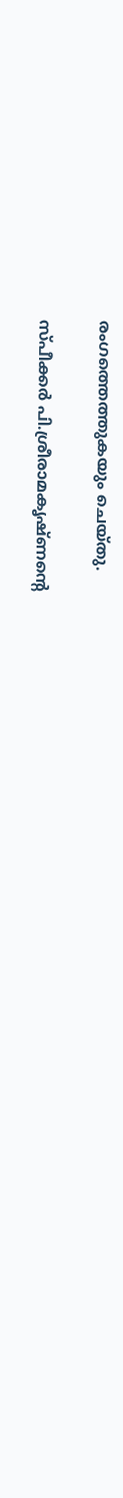രംഗത്തെത്തുകയും ചെയ്തു.

സ്പീക്കര്‍ പി.ശ്രീരാമകൃഷ്ണന്റെ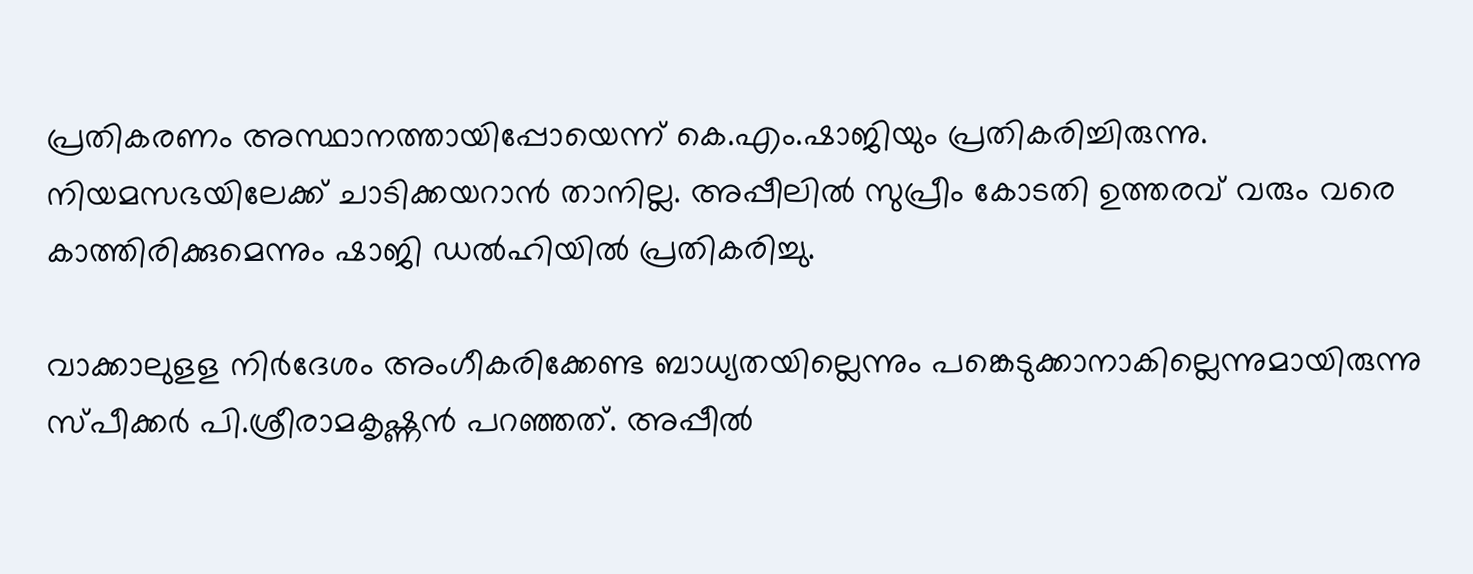പ്രതികരണം അസ്ഥാനത്തായിപ്പോയെന്ന് കെ.എം.ഷാജിയും പ്രതികരിച്ചിരുന്നു. നിയമസഭയിലേക്ക് ചാടിക്കയറാന്‍ താനില്ല. അപ്പീലില്‍ സുപ്രീം കോടതി ഉത്തരവ് വരും വരെ കാത്തിരിക്കുമെന്നും ഷാജി ഡല്‍ഹിയില്‍ പ്രതികരിച്ചു.

വാക്കാലുളള നിര്‍ദേശം അംഗീകരിക്കേണ്ട ബാധ്യതയില്ലെന്നും പങ്കെടുക്കാനാകില്ലെന്നുമായിരുന്നു സ്പീക്കര്‍ പി.ശ്രീരാമകൃഷ്ണന്‍ പറഞ്ഞ‍ത്. അപ്പീൽ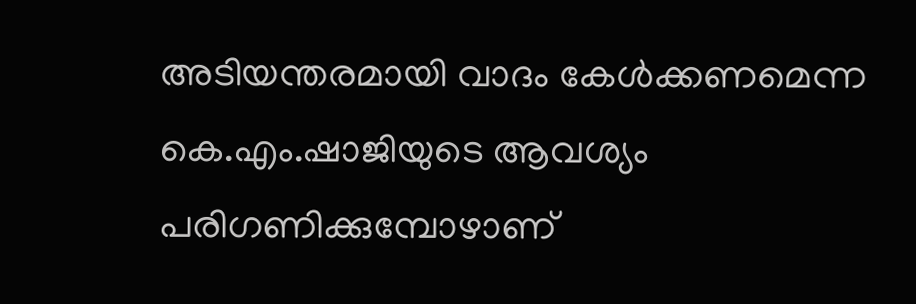അടിയന്തരമായി വാദം കേള്‍ക്കണമെന്ന കെ.എം.ഷാജിയുടെ ആവശ്യം പരിഗണിക്കുമ്പോഴാണ്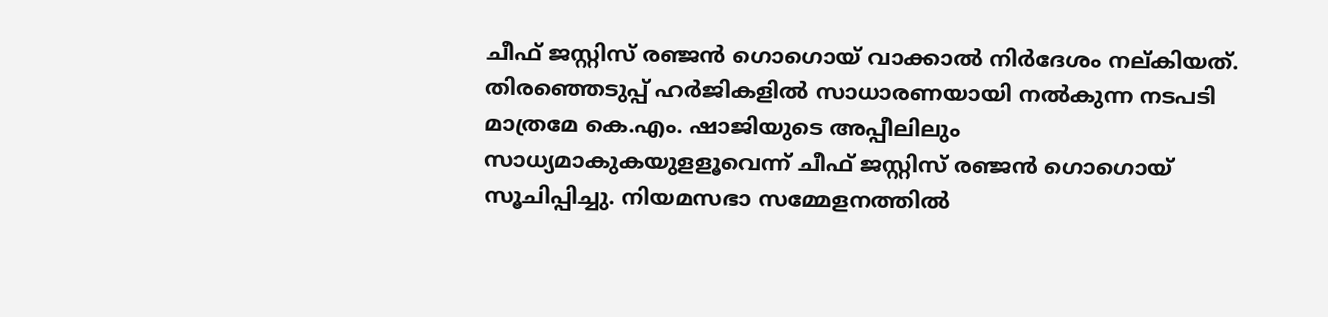ചീഫ് ജസ്റ്റിസ് രഞ്ജന്‍ ഗൊഗൊയ് വാക്കാല്‍ നിര്‍ദേശം നല്കിയത്. തിരഞ്ഞെടുപ്പ് ഹർജികളിൽ സാധാരണയായി നൽകുന്ന നടപടി മാത്രമേ കെ.എം. ഷാജിയുടെ അപ്പീലിലും സാധ്യമാകുകയുളളൂവെന്ന് ചീഫ് ജസ്റ്റിസ് രഞ്ജന്‍ ഗൊഗൊയ് സൂചിപ്പിച്ചു. നിയമസഭാ സമ്മേളനത്തിൽ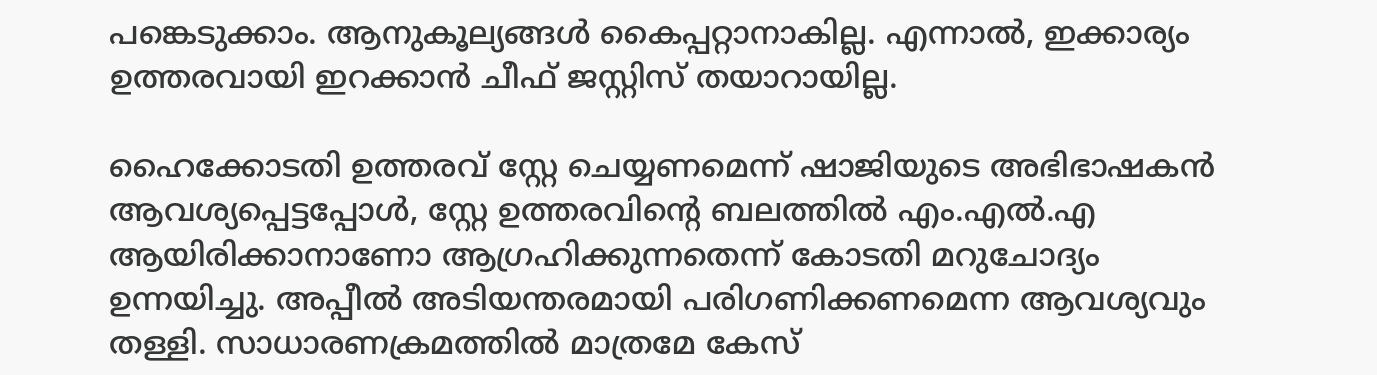പങ്കെടുക്കാം. ആനുകൂല്യങ്ങള്‍ കൈപ്പറ്റാനാകില്ല. എന്നാല്‍, ഇക്കാര്യം ഉത്തരവായി ഇറക്കാൻ ചീഫ് ജസ്റ്റിസ് തയാറായില്ല.

ഹൈക്കോടതി ഉത്തരവ് സ്റ്റേ ചെയ്യണമെന്ന് ഷാജിയുടെ അഭിഭാഷകൻ ആവശ്യപ്പെട്ടപ്പോൾ, സ്റ്റേ ഉത്തരവിന്റെ ബലത്തിൽ എം.എൽ.എ ആയിരിക്കാനാണോ ആഗ്രഹിക്കുന്നതെന്ന് കോടതി മറുചോദ്യം ഉന്നയിച്ചു. അപ്പീൽ അടിയന്തരമായി പരിഗണിക്കണമെന്ന ആവശ്യവും തള്ളി. സാധാരണക്രമത്തിൽ മാത്രമേ കേസ്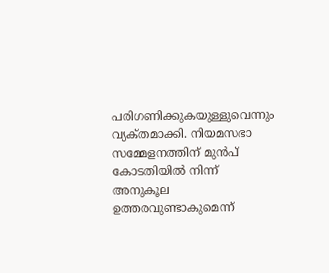പരിഗണിക്കുകയുള്ളുവെന്നും വ്യക്‌തമാക്കി. നിയമസഭാ സമ്മേളനത്തിന് മുന്‍പ് കോടതിയില്‍ നിന്ന് അനുകൂല ഉത്തരവുണ്ടാകുമെന്ന്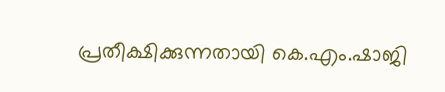പ്രതീക്ഷിക്കുന്നതായി കെ.എം.ഷാജി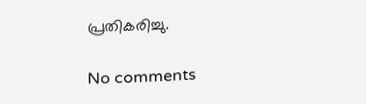പ്രതികരിച്ചു.

No comments